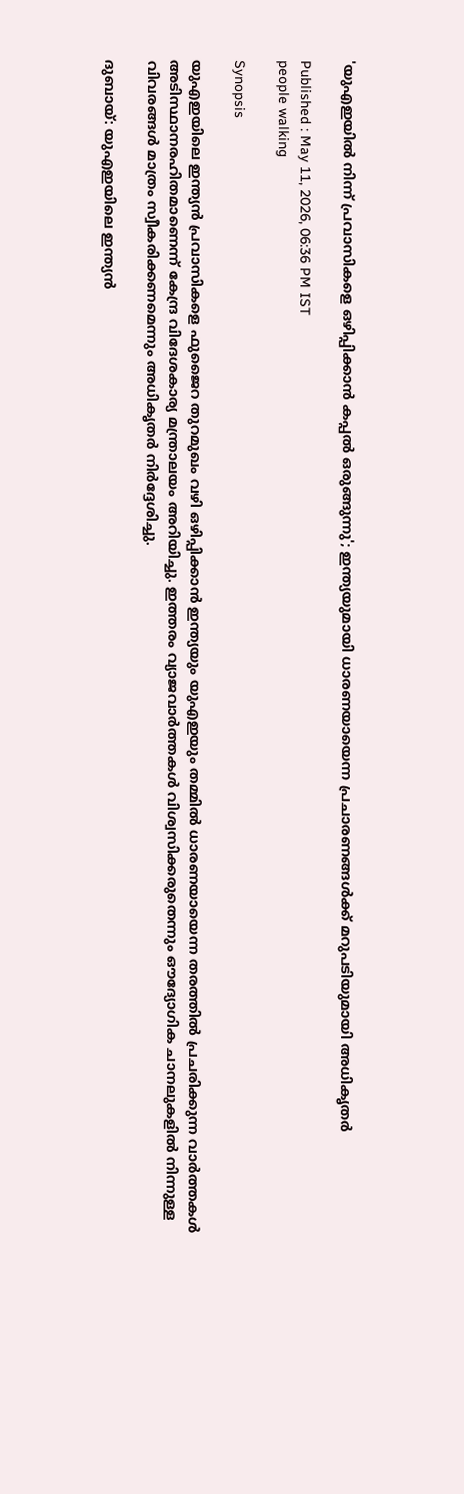'യുഎഇയിൽ നിന്ന് പ്രവാസികളെ ഒഴിപ്പിക്കാൻ കപ്പൽ ഒരുങ്ങുന്നു'; ഇന്ത്യയുമായി ധാരണയായെന്ന പ്രചാരണങ്ങൾക്ക് മറുപടിയുമായി അധികൃതർ

Published : May 11, 2026, 06:36 PM IST
people walking

Synopsis

യുഎഇയിലെ ഇന്ത്യൻ പ്രവാസികളെ ഫുജൈറ തുറമുഖം വഴി ഒഴിപ്പിക്കാൻ ഇന്ത്യയും യുഎഇയും തമ്മിൽ ധാരണയായെന്ന തരത്തിൽ പ്രചരിക്കുന്ന വാർത്തകൾ അടിസ്ഥാനരഹിതമാണെന്ന് കേന്ദ്ര വിദേശകാര്യ മന്ത്രാലയം അറിയിച്ചു. ഇത്തരം വ്യാജവാർത്തകൾ വിശ്വസിക്കരുതെന്നും ഔദ്യോഗിക ചാനലുകളിൽ നിന്നുള്ള വിവരങ്ങൾ മാത്രം സ്വീകരിക്കണമെന്നും അധികൃതർ നിർദ്ദേശിച്ചു.

ദുബായ്: യുഎഇയിലെ ഇന്ത്യൻ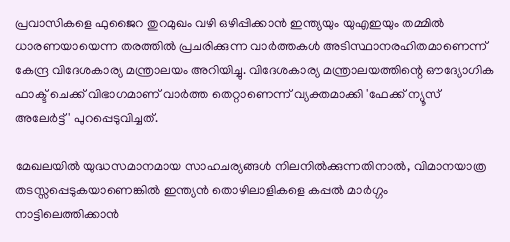പ്രവാസികളെ ഫുജൈറ തുറമുഖം വഴി ഒഴിപ്പിക്കാൻ ഇന്ത്യയും യുഎഇയും തമ്മിൽ ധാരണയായെന്ന തരത്തിൽ പ്രചരിക്കുന്ന വാർത്തകൾ അടിസ്ഥാനരഹിതമാണെന്ന് കേന്ദ്ര വിദേശകാര്യ മന്ത്രാലയം അറിയിച്ചു. വിദേശകാര്യ മന്ത്രാലയത്തിന്റെ ഔദ്യോഗിക ഫാക്ട് ചെക്ക് വിഭാഗമാണ് വാർത്ത തെറ്റാണെന്ന് വ്യക്തമാക്കി 'ഫേക്ക് ന്യൂസ് അലേർട്ട്' പുറപ്പെടുവിച്ചത്.

മേഖലയിൽ യുദ്ധസമാനമായ സാഹചര്യങ്ങൾ നിലനിൽക്കുന്നതിനാൽ, വിമാനയാത്ര തടസ്സപ്പെടുകയാണെങ്കിൽ ഇന്ത്യൻ തൊഴിലാളികളെ കപ്പൽ മാർഗ്ഗം നാട്ടിലെത്തിക്കാൻ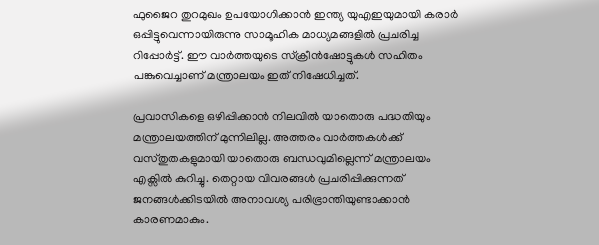ഫുജൈറ തുറമുഖം ഉപയോഗിക്കാൻ ഇന്ത്യ യുഎഇയുമായി കരാർ ഒപ്പിട്ടുവെന്നായിരുന്നു സാമൂഹിക മാധ്യമങ്ങളിൽ പ്രചരിച്ച റിപ്പോർട്ട്. ഈ വാർത്തയുടെ സ്‌ക്രീൻഷോട്ടുകൾ സഹിതം പങ്കുവെച്ചാണ് മന്ത്രാലയം ഇത് നിഷേധിച്ചത്.

പ്രവാസികളെ ഒഴിപ്പിക്കാൻ നിലവിൽ യാതൊരു പദ്ധതിയും മന്ത്രാലയത്തിന് മുന്നിലില്ല. അത്തരം വാർത്തകൾക്ക് വസ്തുതകളുമായി യാതൊരു ബന്ധവുമില്ലെന്ന് മന്ത്രാലയം എക്സിൽ കുറിച്ചു. തെറ്റായ വിവരങ്ങൾ പ്രചരിപ്പിക്കുന്നത് ജനങ്ങൾക്കിടയിൽ അനാവശ്യ പരിഭ്രാന്തിയുണ്ടാക്കാൻ കാരണമാകും.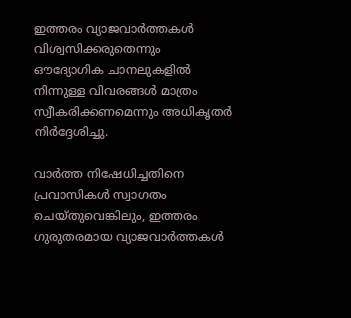ഇത്തരം വ്യാജവാർത്തകൾ വിശ്വസിക്കരുതെന്നും ഔദ്യോഗിക ചാനലുകളിൽ നിന്നുള്ള വിവരങ്ങൾ മാത്രം സ്വീകരിക്കണമെന്നും അധികൃതർ നിർദ്ദേശിച്ചു.

വാർത്ത നിഷേധിച്ചതിനെ പ്രവാസികൾ സ്വാഗതം ചെയ്തുവെങ്കിലും, ഇത്തരം ഗുരുതരമായ വ്യാജവാർത്തകൾ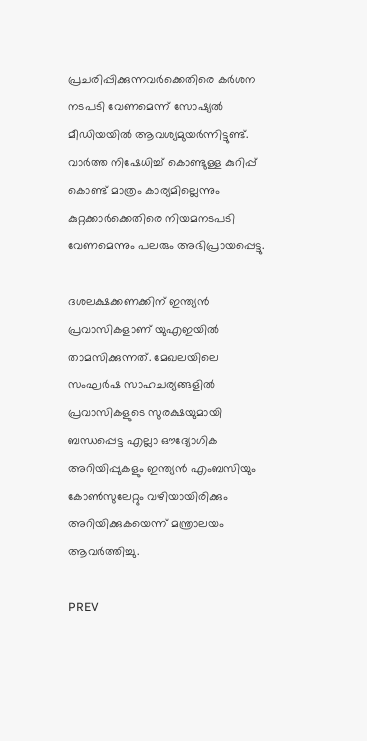പ്രചരിപ്പിക്കുന്നവർക്കെതിരെ കർശന നടപടി വേണമെന്ന് സോഷ്യൽ മീഡിയയിൽ ആവശ്യമുയർന്നിട്ടുണ്ട്. വാർത്ത നിഷേധിച്ച് കൊണ്ടുള്ള കുറിപ്പ് കൊണ്ട് മാത്രം കാര്യമില്ലെന്നും കുറ്റക്കാർക്കെതിരെ നിയമനടപടി വേണമെന്നും പലരും അഭിപ്രായപ്പെട്ടു.

ദശലക്ഷക്കണക്കിന് ഇന്ത്യൻ പ്രവാസികളാണ് യുഎഇയിൽ താമസിക്കുന്നത്. മേഖലയിലെ സംഘർഷ സാഹചര്യങ്ങളിൽ പ്രവാസികളുടെ സുരക്ഷയുമായി ബന്ധപ്പെട്ട എല്ലാ ഔദ്യോഗിക അറിയിപ്പുകളും ഇന്ത്യൻ എംബസിയും കോൺസുലേറ്റും വഴിയായിരിക്കും അറിയിക്കുകയെന്ന് മന്ത്രാലയം ആവർത്തിച്ചു.

PREV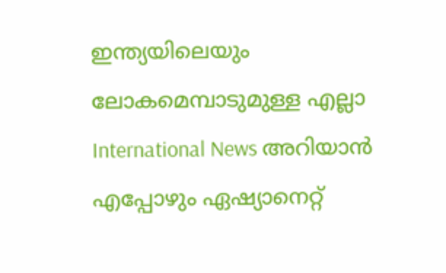ഇന്ത്യയിലെയും ലോകമെമ്പാടുമുള്ള എല്ലാ International News അറിയാൻ എപ്പോഴും ഏഷ്യാനെറ്റ്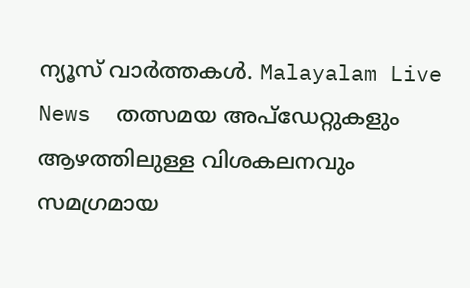ന്യൂസ് വാർത്തകൾ. Malayalam Live News  തത്സമയ അപ്‌ഡേറ്റുകളും ആഴത്തിലുള്ള വിശകലനവും സമഗ്രമായ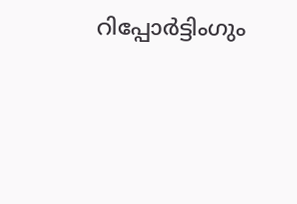റിപ്പോർട്ടിംഗും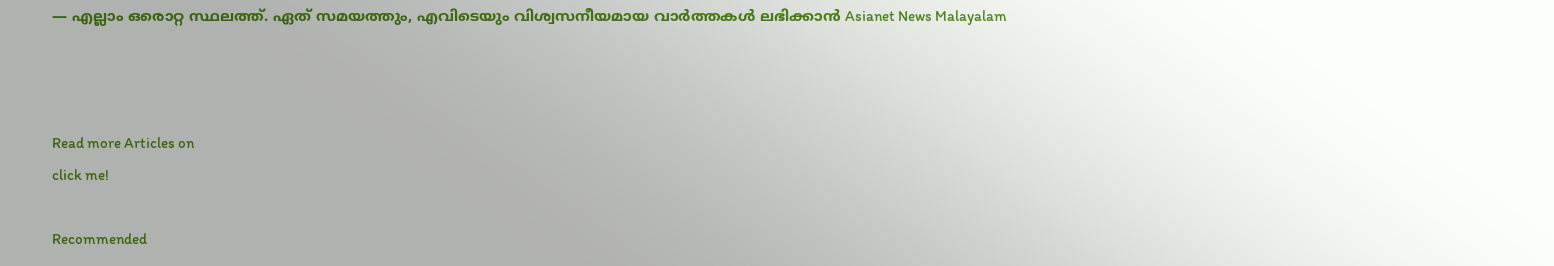— എല്ലാം ഒരൊറ്റ സ്ഥലത്ത്. ഏത് സമയത്തും, എവിടെയും വിശ്വസനീയമായ വാർത്തകൾ ലഭിക്കാൻ Asianet News Malayalam



Read more Articles on
click me!

Recommended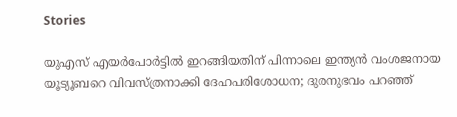Stories

യുഎസ് എയർപോർട്ടിൽ ഇറങ്ങിയതിന് പിന്നാലെ ഇന്ത്യൻ വംശജനായ യൂട്യൂബറെ വിവസ്ത്രനാക്കി ദേഹപരിശോധന; ദുരനുഭവം പറഞ്ഞ്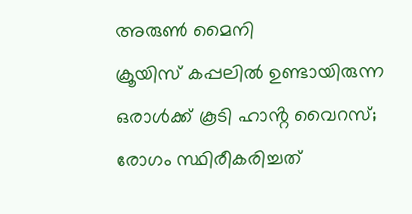അരുൺ മൈനി
ക്രൂയിസ് കപ്പലിൽ ഉണ്ടായിരുന്ന ഒരാൾക്ക് കൂടി ഹാൻ്റ വൈറസ്; രോഗം സ്ഥിരീകരിച്ചത്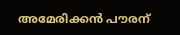അമേരിക്കൻ പൗരന്